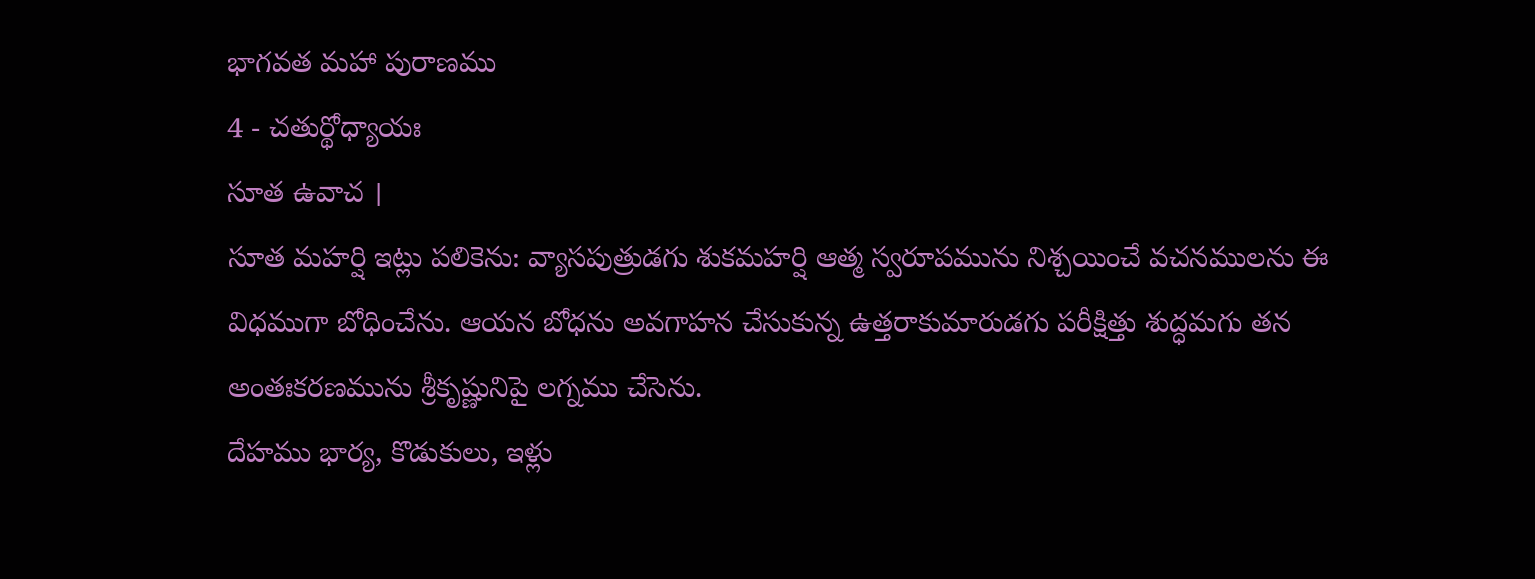భాగవత మహా పురాణము
4 - చతుర్థోధ్యాయః
సూత ఉవాచ ।
సూత మహర్షి ఇట్లు పలికెను: వ్యాసపుత్రుడగు శుకమహర్షి ఆత్మ స్వరూపమును నిశ్చయించే వచనములను ఈ విధముగా బోధించేను. ఆయన బోధను అవగాహన చేసుకున్న ఉత్తరాకుమారుడగు పరీక్షిత్తు శుద్ధమగు తన అంతఃకరణమును శ్రీకృష్ణునిపై లగ్నము చేసెను.
దేహము భార్య, కొడుకులు, ఇళ్లు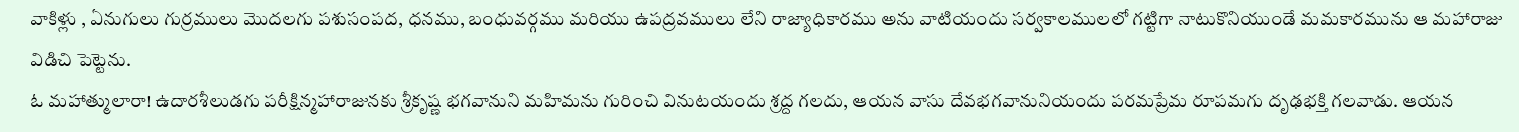వాకిళ్లు , ఏనుగులు గుర్రములు మొదలగు పశుసంపద, ధనము, బంధువర్గము మరియు ఉపద్రవములు లేని రాజ్యాధికారము అను వాటియందు సర్వకాలములలో గట్టిగా నాటుకొనియుండే మమకారమును ఆ మహారాజు విడిచి పెట్టెను.
ఓ మహాత్ములారా! ఉదారశీలుడగు పరీక్షిన్మహారాజునకు శ్రీకృష్ణ భగవానుని మహిమను గురించి వినుటయందు శ్రద్ద గలదు, ఆయన వాసు దేవభగవానునియందు పరమప్రేమ రూపమగు దృఢభక్తి గలవాడు. ఆయన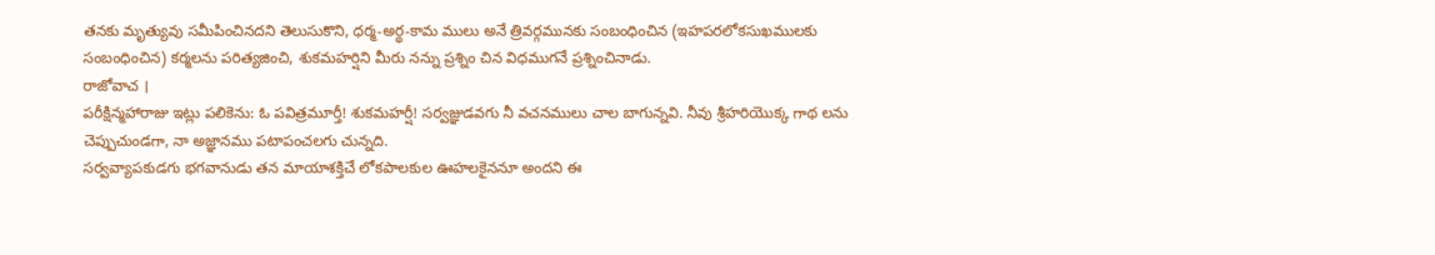తనకు మృత్యువు సమీపించినదని తెలుసుకొని, ధర్మ-అర్థ-కామ ములు అనే త్రివర్గమునకు సంబంధించిన (ఇహపరలోకసుఖములకు సంబంధించిన) కర్మలను పరిత్యజించి, శుకమహర్షిని మీరు నన్ను ప్రశ్నిం చిన విధముగనే ప్రశ్నించినాడు.
రాజోవాచ ।
పరీక్షిన్మహారాజు ఇట్లు పలికెను: ఓ పవిత్రమూర్తీ! శుకమహర్షీ! సర్వజ్ఞుడవగు నీ వచనములు చాల బాగున్నవి. నీవు శ్రీహరియొక్క గాథ లను చెప్పుచుండగా, నా అజ్ఞానము పటాపంచలగు చున్నది.
సర్వవ్యాపకుడగు భగవానుడు తన మాయాశక్తిచే లోకపాలకుల ఊహలకైననూ అందని ఈ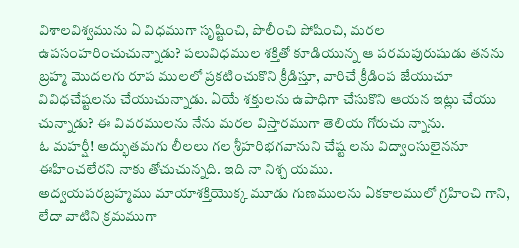విశాలవిశ్వమును ఏ విధముగా సృష్టించి, పొలీంచి పోషించి, మరల ఉపసంహరించుచున్నాడు? పలువిధముల శక్తితో కూడియున్న ఆ పరమపురుషుడు తనను బ్రహ్మ మొదలగు రూప ములలో ప్రకటించుకొని క్రీడిస్తూ, వారిచే క్రీడింప జేయుచూ వివిధచేష్టలను చేయుచున్నాడు. ఏయే శక్తులను ఉపాధిగా చేసుకొని ఆయన ఇట్లు చేయు చున్నాడు? ఈ వివరములను నేను మరల విస్తారముగా తెలియ గోరుచు న్నాను.
ఓ మహర్షీ! అద్భుతమగు లీలలు గల శ్రీహరిభగవానుని చేష్ట లను విద్వాంసులైననూ ఈహించలేరని నాకు తోచుచున్నది. ఇది నా నిశ్చ యము.
అద్వయపరబ్రహ్మము మాయాశక్తియొక్క మూడు గుణములను ఏకకాలములో గ్రహించి గాని, లేదా వాటిని క్రమముగా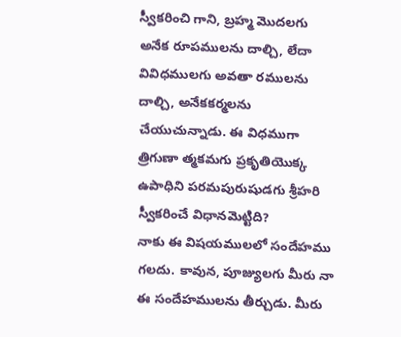స్వీకరించి గాని, బ్రహ్మ మొదలగు అనేక రూపములను దాల్చి, లేదా వివిధములగు అవతా రములను దాల్చి, అనేకకర్మలను చేయుచున్నాడు. ఈ విధముగా త్రిగుణా త్మకమగు ప్రకృతియొక్క ఉపాధిని పరమపురుషుడగు శ్రీహరి స్వీకరించే విధానమెట్టిది?
నాకు ఈ విషయములలో సందేహము గలదు. కావున, పూజ్యులగు మీరు నా ఈ సందేహములను తీర్చుడు. మీరు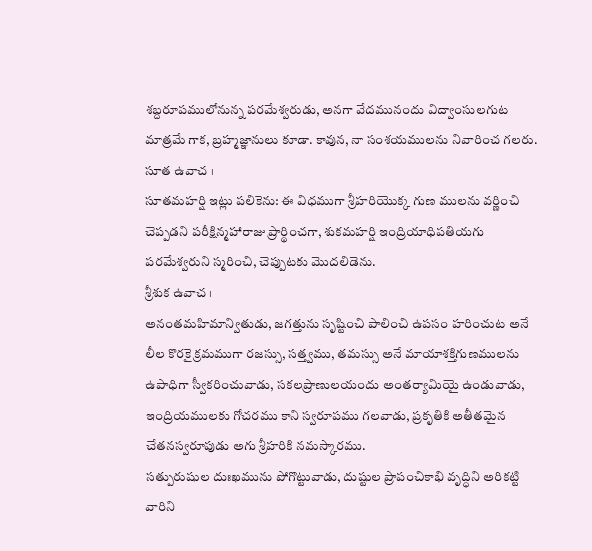శబ్దరూపములోనున్న పరమేశ్వరుడు, అనగా వేదమునందు విద్వాంసులగుట మాత్రమే గాక, బ్రహ్మజ్ఞానులు కూడా. కావున, నా సంశయములను నివారించ గలరు.
సూత ఉవాచ ।
సూతమహర్షి ఇట్లు పలికెను: ఈ విధముగా శ్రీహరియొక్క గుణ ములను వర్ణించి చెప్పడని పరీక్షిన్మహారాజు ప్రార్థించగా, శుకమహర్షి ఇంద్రియాధిపతియగు పరమేశ్వరుని స్మరించి, చెప్పుటకు మొదలిడెను.
శ్రీశుక ఉవాచ ।
అనంతమహిమాన్వితుడు, జగత్తును సృష్టించి పాలించి ఉపసం హరించుట అనే లీల కొరకై క్రమముగా రజస్సు, సత్త్వము, తమస్సు అనే మాయాశక్తిగుణములను ఉపాధిగా స్వీకరించువాడు, సకలప్రాణులయందు అంతర్యామియై ఉండువాడు, ఇంద్రియములకు గోచరము కాని స్వరూపము గలవాడు, ప్రకృతికి అతీతమైన చేతనస్వరూపుడు అగు శ్రీహరికి నమస్కారము.
సత్పురుషుల దుఃఖమును పోగొట్టువాడు, దుష్టుల ప్రాపంచికాభి వృద్ధిని అరికట్టి వారిని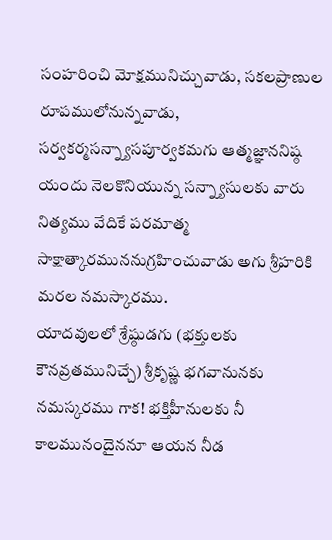సంహరించి మోక్షమునిచ్చువాడు, సకలప్రాణుల రూపములోనున్నవాడు, సర్వకర్మసన్న్యాసపూర్వకమగు ఆత్మజ్ఞాననిష్ఠ యందు నెలకొనియున్న సన్న్యాసులకు వారు నిత్యము వేదికే పరమాత్మ సాక్షాత్కారముననుగ్రహించువాడు అగు శ్రీహరికి మరల నమస్కారము.
యాదవులలో శ్రేష్ఠుడగు (భక్తులకు కౌనవ్రతమునిచ్చే) శ్రీకృష్ణ భగవానునకు నమస్కరము గాక! భక్తిహీనులకు నీ కాలమునందైననూ ఆయన నీడ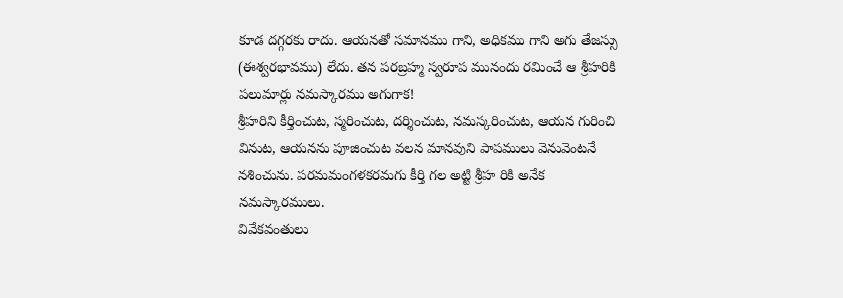కూడ దగ్గరకు రాదు. ఆయనతో సమానము గాని, అధికము గాని అగు తేజస్సు (ఈశ్వరభావము) లేదు. తన పరబ్రహ్మ స్వరూప మునందు రమించే ఆ శ్రీహరికి పలుమార్లు నమస్కారము అగుగాక!
శ్రీహరిని కీర్తించుట, స్మరించుట, దర్శించుట, నమస్కరించుట, ఆయన గురించి వినుట, ఆయనను పూజించుట వలన మానవుని పాపములు వెనువెంటనే నశించును. పరమమంగళకరమగు కీర్తి గల అట్టి శ్రీహ రికి అనేక నమస్కారములు.
వివేకవంతులు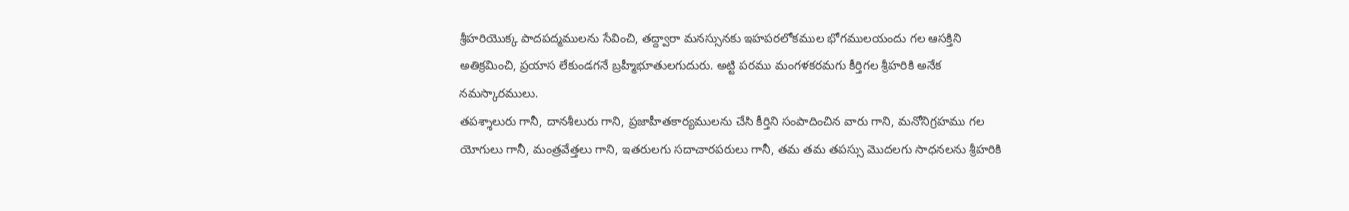శ్రీహరియొక్క పాదపద్మములను సేవించి, తద్ద్వారా మనస్సునకు ఇహపరలోకముల భోగములయందు గల ఆసక్తిని అతిక్రమించి, ప్రయాస లేకుండగనే బ్రహ్మీభూతులగుదురు. అట్టి పరము మంగళకరమగు కీర్తిగల శ్రీహరికి అనేక నమస్కారములు.
తపశ్శాలురు గానీ, దానశీలురు గాని, ప్రజాహీతకార్యములను చేసి కీర్తిని సంపాదించిన వారు గాని, మనోనిగ్రహము గల యోగులు గానీ, మంత్రవేత్తలు గాని, ఇతరులగు సదాచారపరులు గానీ, తమ తమ తపస్సు మొదలగు సాధనలను శ్రీహరికి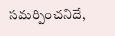సమర్పించనిదే,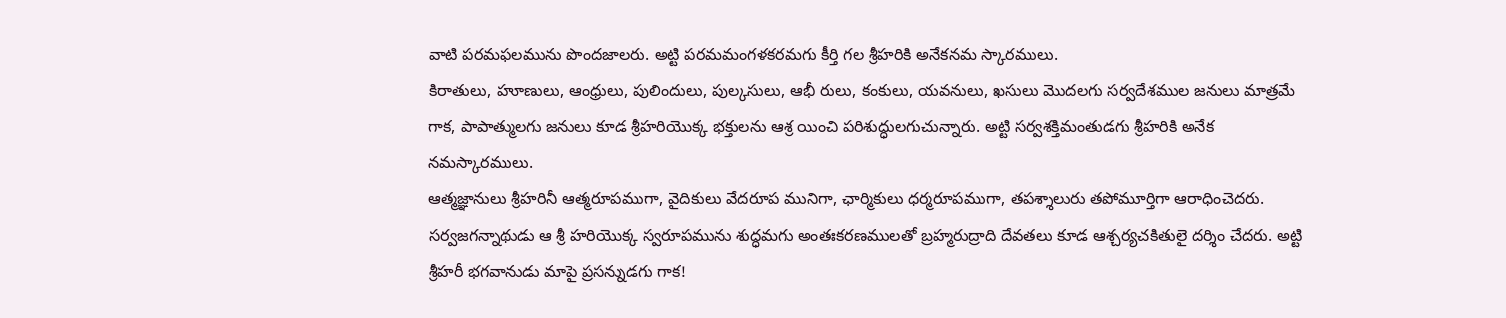వాటి పరమఫలమును పొందజాలరు. అట్టి పరమమంగళకరమగు కీర్తి గల శ్రీహరికి అనేకనమ స్కారములు.
కిరాతులు, హూణులు, ఆంధ్రులు, పులిందులు, పుల్కసులు, ఆభీ రులు, కంకులు, యవనులు, ఖసులు మొదలగు సర్వదేశముల జనులు మాత్రమే గాక, పాపాత్ములగు జనులు కూడ శ్రీహరియొక్క భక్తులను ఆశ్ర యించి పరిశుద్ధులగుచున్నారు. అట్టి సర్వశక్తిమంతుడగు శ్రీహరికి అనేక నమస్కారములు.
ఆత్మజ్ఞానులు శ్రీహరినీ ఆత్మరూపముగా, వైదికులు వేదరూప మునిగా, ఛార్మికులు ధర్మరూపముగా, తపశ్శాలురు తపోమూర్తిగా ఆరాధించెదరు. సర్వజగన్నాథుడు ఆ శ్రీ హరియొక్క స్వరూపమును శుద్ధమగు అంతఃకరణములతో బ్రహ్మరుద్రాది దేవతలు కూడ ఆశ్చర్యచకితులై దర్శిం చేదరు. అట్టి శ్రీహరీ భగవానుడు మాపై ప్రసన్నుడగు గాక!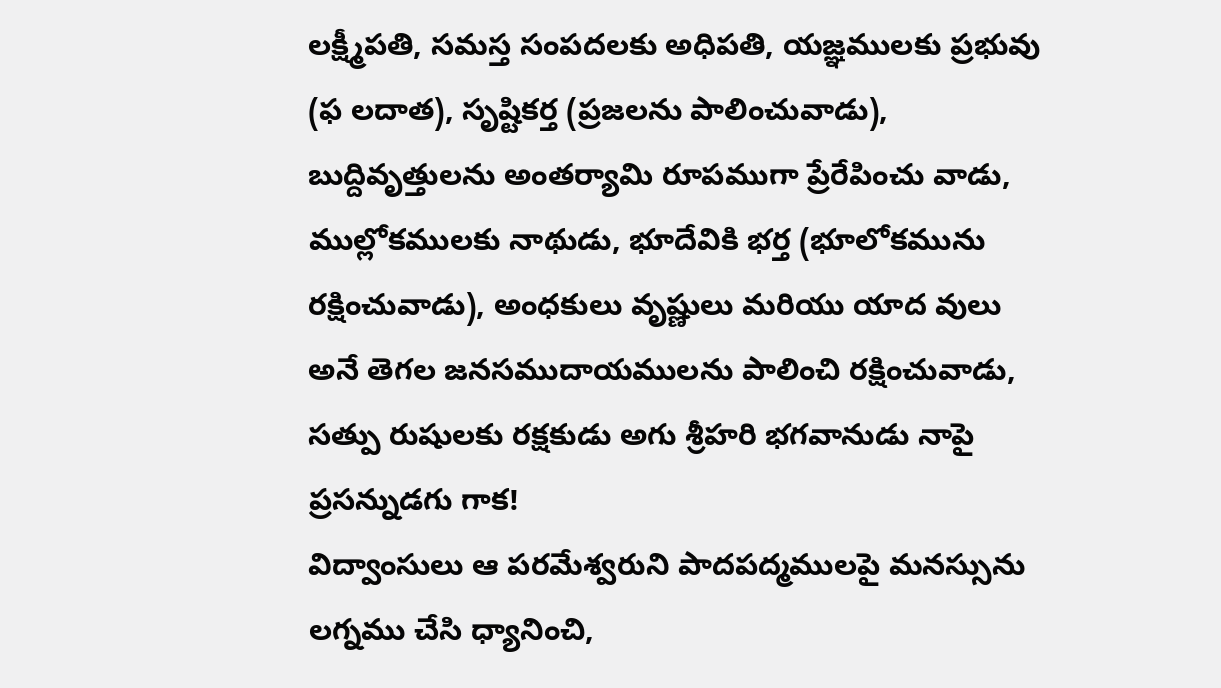లక్ష్మీపతి, సమస్త సంపదలకు అధిపతి, యజ్ఞములకు ప్రభువు (ఫ లదాత), సృష్టికర్త (ప్రజలను పాలించువాడు), బుద్దివృత్తులను అంతర్యామి రూపముగా ప్రేరేపించు వాడు, ముల్లోకములకు నాథుడు, భూదేవికి భర్త (భూలోకమును రక్షించువాడు), అంధకులు వృష్ణులు మరియు యాద వులు అనే తెగల జనసముదాయములను పాలించి రక్షించువాడు, సత్పు రుషులకు రక్షకుడు అగు శ్రీహరి భగవానుడు నాపై ప్రసన్నుడగు గాక!
విద్వాంసులు ఆ పరమేశ్వరుని పాదపద్మములపై మనస్సును లగ్నము చేసి ధ్యానించి,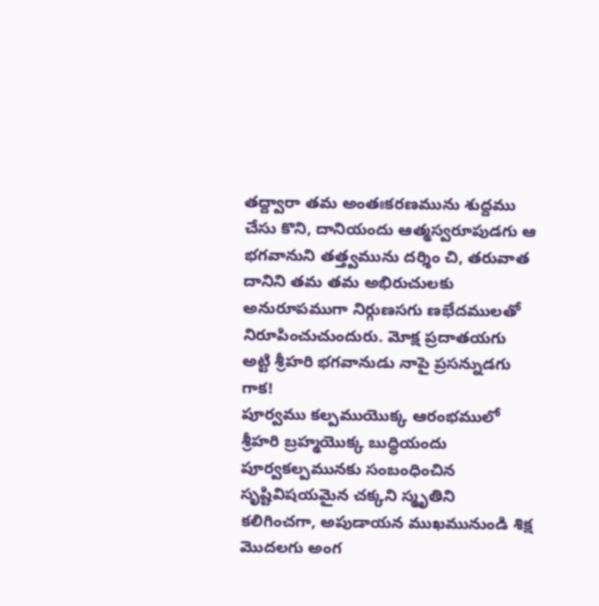తద్ద్వారా తమ అంతఃకరణమును శుద్దము చేసు కొని, దానియందు ఆత్మస్వరూపుడగు ఆ భగవానుని తత్త్వమును దర్శిం చి, తరువాత దానిని తమ తమ అభిరుచులకు అనురూపముగా నిర్గుణసగు ణభేదములతో నిరూపించుచుందురు. మోక్ష ప్రదాతయగు అట్టి శ్రీహరి భగవానుడు నాపై ప్రసన్నుడగు గాక!
పూర్వము కల్పముయొక్క ఆరంభములో శ్రీహరి బ్రహ్మయొక్క బుద్ధియందు పూర్వకల్పమునకు సంబంధించిన సృష్టివిషయమైన చక్కని స్మృతిని కలిగించగా, అపుడాయన ముఖమునుండి శిక్ష మొదలగు అంగ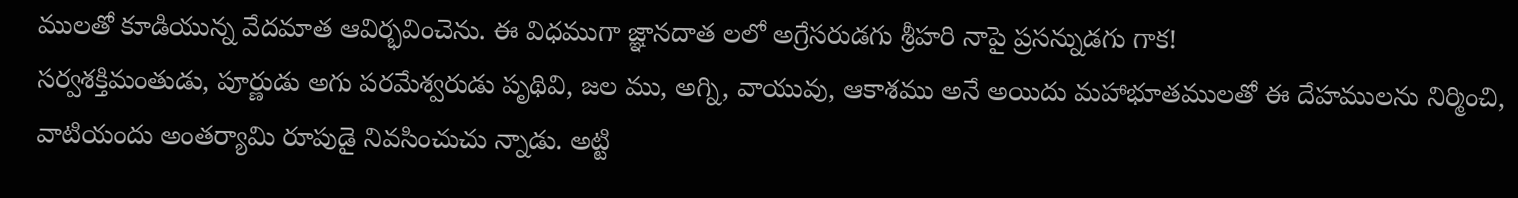ములతో కూడియున్న వేదమాత ఆవిర్భవించెను. ఈ విధముగా జ్ఞానదాత లలో అగ్రేసరుడగు శ్రీహరి నాపై ప్రసన్నుడగు గాక!
సర్వశక్తిమంతుడు, పూర్ణుడు అగు పరమేశ్వరుడు పృథివి, జల ము, అగ్ని, వాయువు, ఆకాశము అనే అయిదు మహాభూతములతో ఈ దేహములను నిర్మించి, వాటియందు అంతర్యామి రూపుడై నివసించుచు న్నాడు. అట్టి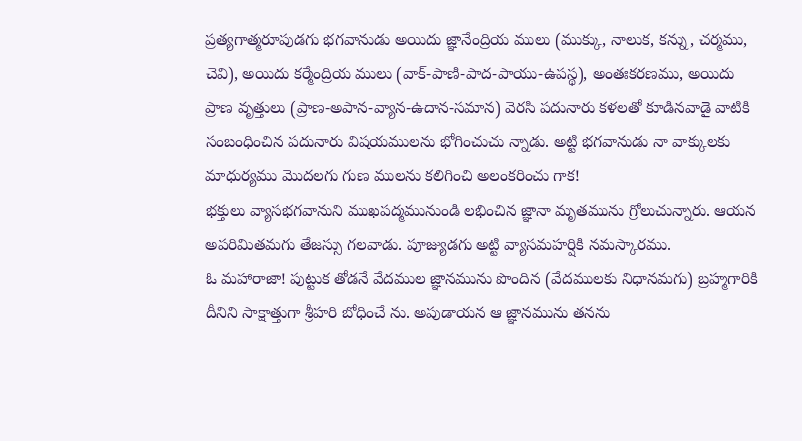ప్రత్యగాత్మరూపుడగు భగవానుడు అయిదు జ్ఞానేంద్రియ ములు (ముక్కు, నాలుక, కన్ను, చర్మము, చెవి), అయిదు కర్మేంద్రియ ములు (వాక్-పాణి-పాద-పాయు-ఉపస్థ), అంతఃకరణము, అయిదు ప్రాణ వృత్తులు (ప్రాణ-అపాన-వ్యాన-ఉదాన-సమాన) వెరసి పదునారు కళలతో కూడినవాడై వాటికి సంబంధించిన పదునారు విషయములను భోగించుచు న్నాడు. అట్టి భగవానుడు నా వాక్కులకు మాధుర్యము మొదలగు గుణ ములను కలిగించి అలంకరించు గాక!
భక్తులు వ్యాసభగవానుని ముఖపద్మమునుండి లభించిన జ్ఞానా మృతమును గ్రోలుచున్నారు. ఆయన అపరిమితమగు తేజస్సు గలవాడు. పూజ్యుడగు అట్టి వ్యాసమహర్షికి నమస్కారము.
ఓ మహారాజా! పుట్టుక తోడనే వేదముల జ్ఞానమును పొందిన (వేదములకు నిధానమగు) బ్రహ్మగారికి దీనిని సాక్షాత్తుగా శ్రీహరి బోధించే ను. అపుడాయన ఆ జ్ఞానమును తనను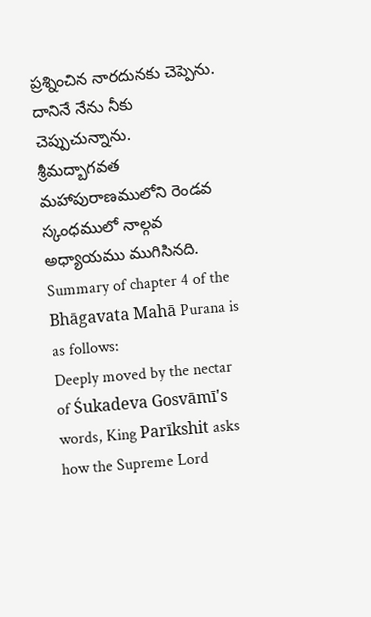ప్రశ్నించిన నారదునకు చెప్పెను. దానినే నేను నీకు చెప్పుచున్నాను.
శ్రీమద్బాగవత మహాపురాణములోని రెండవ స్కంధములో నాల్గవ అధ్యాయము ముగిసినది.
Summary of chapter 4 of the Bhāgavata Mahā Purana is as follows:
Deeply moved by the nectar of Śukadeva Gosvāmī's words, King Parīkshit asks how the Supreme Lord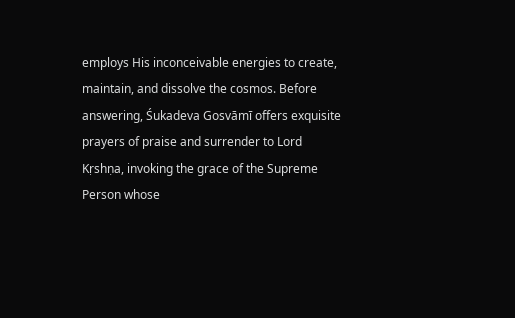employs His inconceivable energies to create, maintain, and dissolve the cosmos. Before answering, Śukadeva Gosvāmī offers exquisite prayers of praise and surrender to Lord Kṛshṇa, invoking the grace of the Supreme Person whose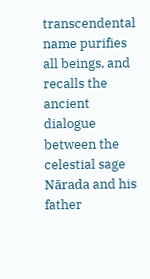transcendental name purifies all beings, and recalls the ancient dialogue between the celestial sage Nārada and his father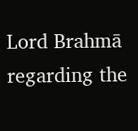Lord Brahmā regarding the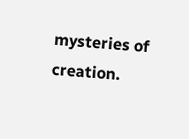mysteries of creation.